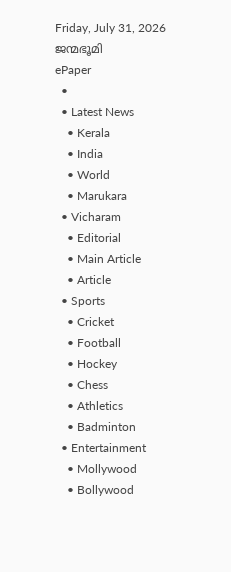Friday, July 31, 2026
ജന്മഭൂമി
ePaper
  •
  • Latest News
    • Kerala
    • India
    • World
    • Marukara
  • Vicharam
    • Editorial
    • Main Article
    • Article
  • Sports
    • Cricket
    • Football
    • Hockey
    • Chess
    • Athletics
    • Badminton
  • Entertainment
    • Mollywood
    • Bollywood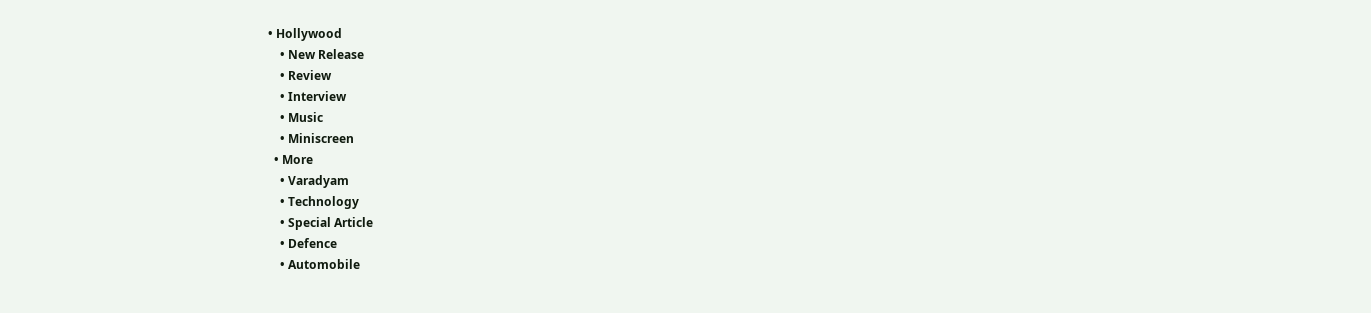• Hollywood
    • New Release
    • Review
    • Interview
    • Music
    • Miniscreen
  • More
    • Varadyam
    • Technology
    • Special Article
    • Defence
    • Automobile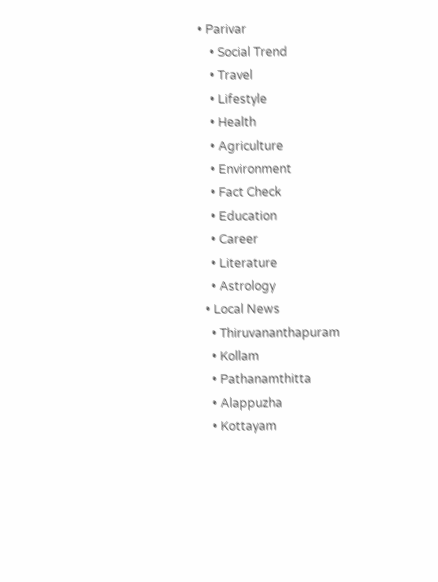• Parivar
    • Social Trend
    • Travel
    • Lifestyle
    • Health
    • Agriculture
    • Environment
    • Fact Check
    • Education
    • Career
    • Literature
    • Astrology
  • Local News
    • Thiruvananthapuram
    • Kollam
    • Pathanamthitta
    • Alappuzha
    • Kottayam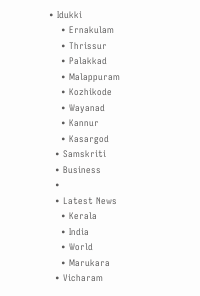• Idukki
    • Ernakulam
    • Thrissur
    • Palakkad
    • Malappuram
    • Kozhikode
    • Wayanad
    • Kannur
    • Kasargod
  • Samskriti
  • Business
  •
  • Latest News
    • Kerala
    • India
    • World
    • Marukara
  • Vicharam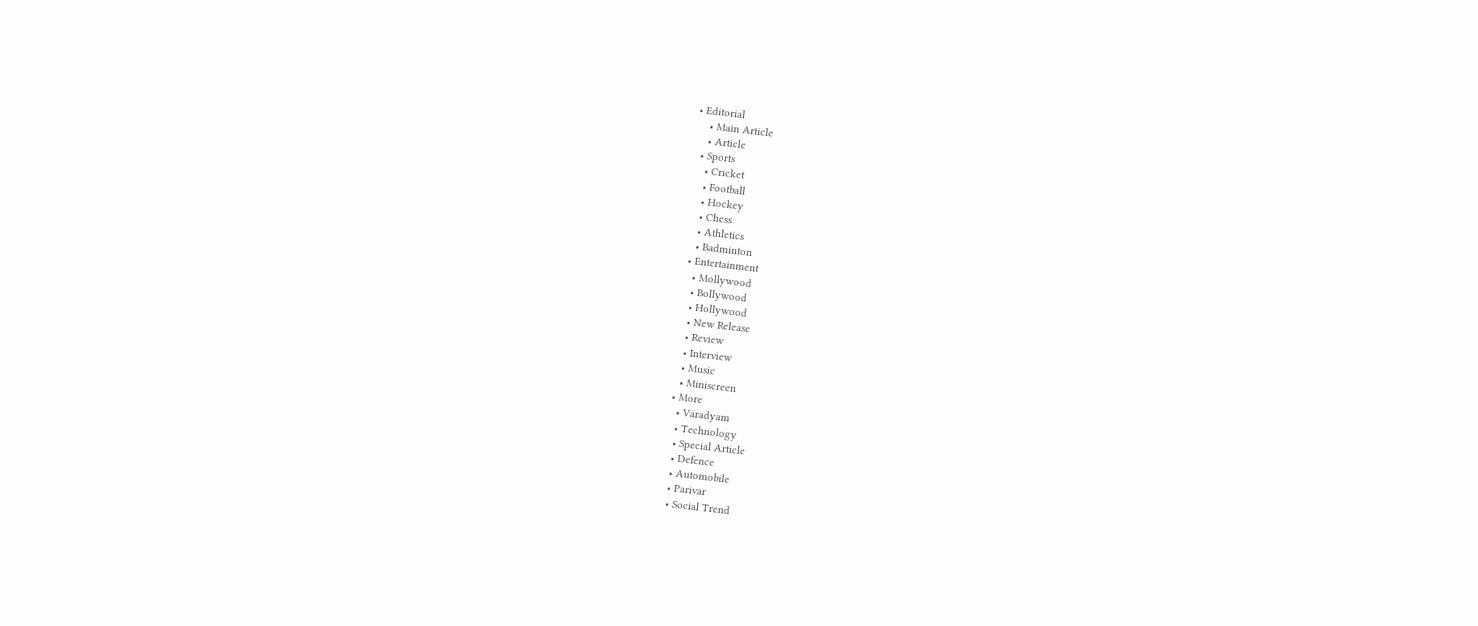• Editorial
    • Main Article
    • Article
  • Sports
    • Cricket
    • Football
    • Hockey
    • Chess
    • Athletics
    • Badminton
  • Entertainment
    • Mollywood
    • Bollywood
    • Hollywood
    • New Release
    • Review
    • Interview
    • Music
    • Miniscreen
  • More
    • Varadyam
    • Technology
    • Special Article
    • Defence
    • Automobile
    • Parivar
    • Social Trend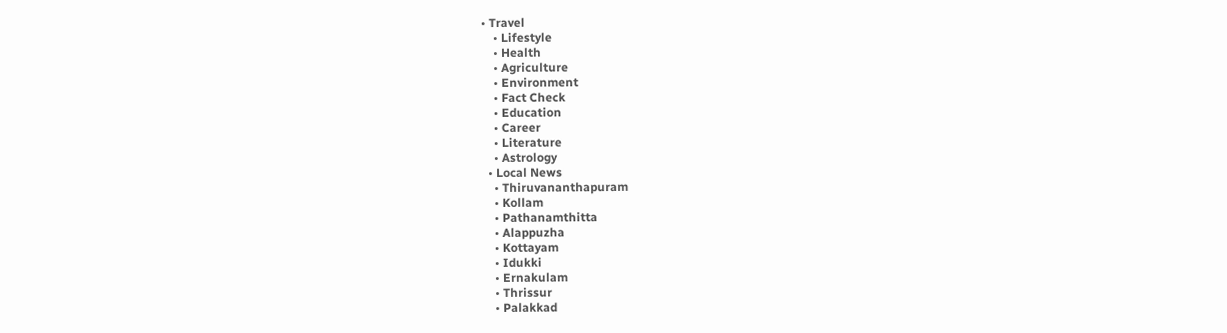• Travel
    • Lifestyle
    • Health
    • Agriculture
    • Environment
    • Fact Check
    • Education
    • Career
    • Literature
    • Astrology
  • Local News
    • Thiruvananthapuram
    • Kollam
    • Pathanamthitta
    • Alappuzha
    • Kottayam
    • Idukki
    • Ernakulam
    • Thrissur
    • Palakkad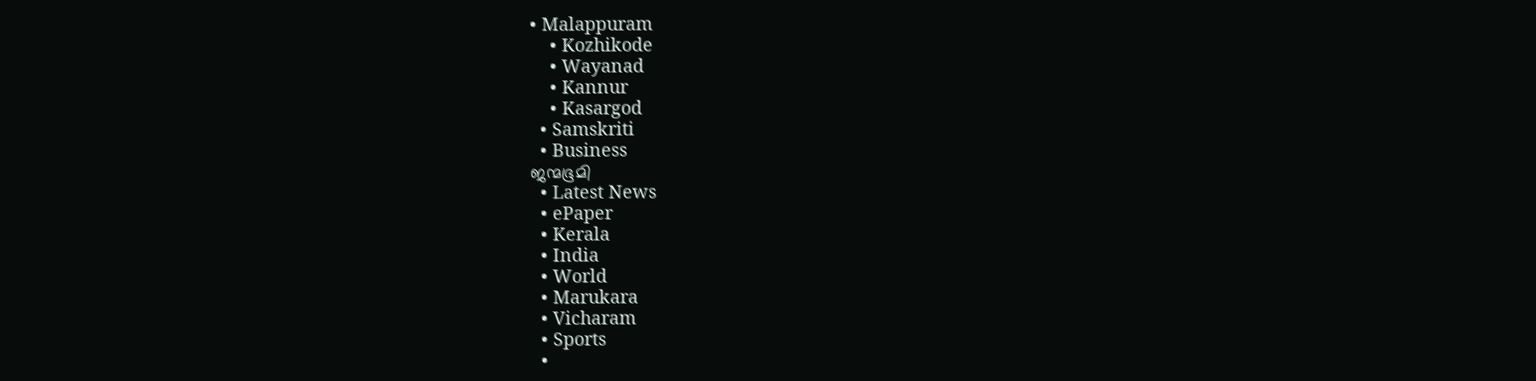• Malappuram
    • Kozhikode
    • Wayanad
    • Kannur
    • Kasargod
  • Samskriti
  • Business
ജന്മഭൂമി
  • Latest News
  • ePaper
  • Kerala
  • India
  • World
  • Marukara
  • Vicharam
  • Sports
  •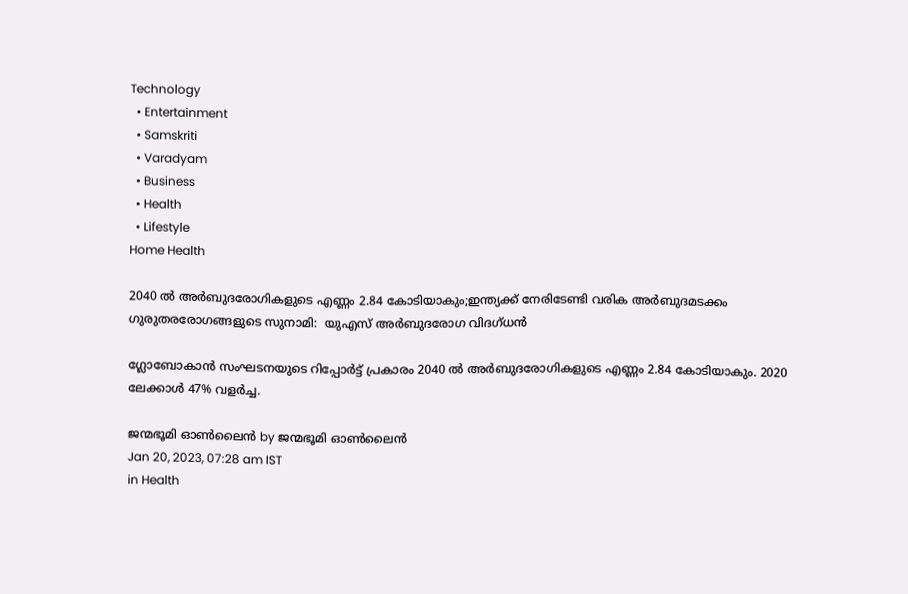Technology
  • Entertainment
  • Samskriti
  • Varadyam
  • Business
  • Health
  • Lifestyle
Home Health

2040 ല്‍ അര്‍ബുദരോഗികളുടെ എണ്ണം 2.84 കോടിയാകും;ഇന്ത്യക്ക് നേരിടേണ്ടി വരിക അര്‍ബുദമടക്കം ഗുരുതരരോഗങ്ങളുടെ സുനാമി:  യുഎസ് അര്‍ബുദരോഗ വിദഗ്ധന്‍

ഗ്ലോബോകാന്‍ സംഘടനയുടെ റിപ്പോര്‍ട്ട് പ്രകാരം 2040 ല്‍ അര്‍ബുദരോഗികളുടെ എണ്ണം 2.84 കോടിയാകും. 2020 ലേക്കാള്‍ 47% വളര്‍ച്ച.

ജന്മഭൂമി ഓണ്‍ലൈന്‍ by ജന്മഭൂമി ഓണ്‍ലൈന്‍
Jan 20, 2023, 07:28 am IST
in Health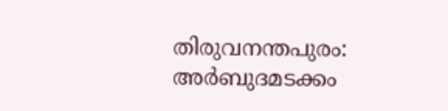തിരുവനന്തപുരം: അര്‍ബുദമടക്കം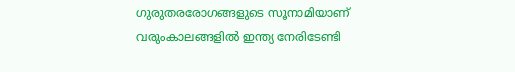ഗുരുതരരോഗങ്ങളുടെ സൂനാമിയാണ് വരുംകാലങ്ങളില്‍ ഇന്ത്യ നേരിടേണ്ടി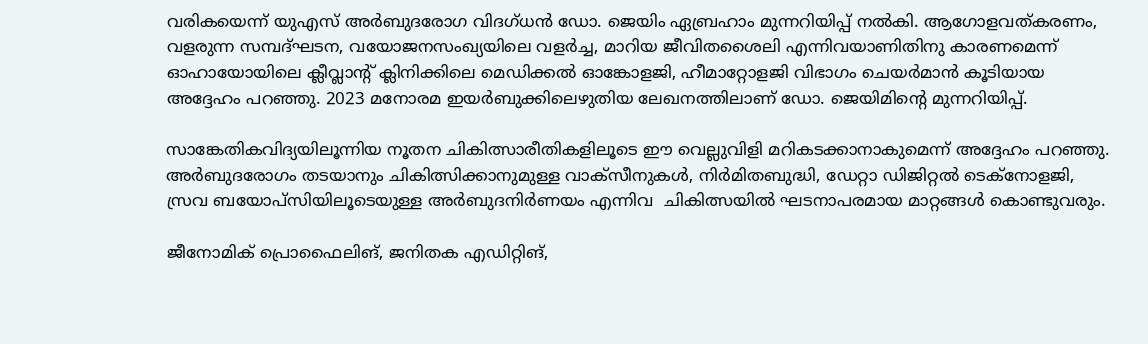വരികയെന്ന് യുഎസ് അര്‍ബുദരോഗ വിദഗ്ധന്‍ ഡോ. ജെയിം ഏബ്രഹാം മുന്നറിയിപ്പ് നല്‍കി. ആഗോളവത്കരണം, വളരുന്ന സമ്പദ്ഘടന, വയോജനസംഖ്യയിലെ വളര്‍ച്ച, മാറിയ ജീവിതശൈലി എന്നിവയാണിതിനു കാരണമെന്ന് ഓഹായോയിലെ ക്ലീവ്ലാന്‍റ് ക്ലിനിക്കിലെ മെഡിക്കല്‍ ഓങ്കോളജി, ഹീമാറ്റോളജി വിഭാഗം ചെയര്‍മാന്‍ കൂടിയായ അദ്ദേഹം പറഞ്ഞു. 2023 മനോരമ ഇയര്‍ബുക്കിലെഴുതിയ ലേഖനത്തിലാണ് ഡോ. ജെയിമിന്റെ മുന്നറിയിപ്പ്.

സാങ്കേതികവിദ്യയിലൂന്നിയ നൂതന ചികിത്സാരീതികളിലൂടെ ഈ വെല്ലുവിളി മറികടക്കാനാകുമെന്ന് അദ്ദേഹം പറഞ്ഞു. അര്‍ബുദരോഗം തടയാനും ചികിത്സിക്കാനുമുള്ള വാക്സീനുകള്‍, നിര്‍മിതബുദ്ധി, ഡേറ്റാ ഡിജിറ്റല്‍ ടെക്നോളജി, സ്രവ ബയോപ്സിയിലൂടെയുള്ള അര്‍ബുദനിര്‍ണയം എന്നിവ  ചികിത്സയില്‍ ഘടനാപരമായ മാറ്റങ്ങള്‍ കൊണ്ടുവരും.

ജീനോമിക് പ്രൊഫൈലിങ്, ജനിതക എഡിറ്റിങ്,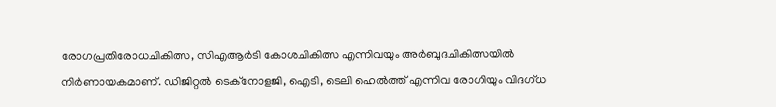രോഗപ്രതിരോധചികിത്സ, സിഎആര്‍ടി കോശചികിത്സ എന്നിവയും അര്‍ബുദചികിത്സയില്‍ നിര്‍ണായകമാണ്. ഡിജിറ്റല്‍ ടെക്നോളജി, ഐടി, ടെലി ഹെല്‍ത്ത് എന്നിവ രോഗിയും വിദഗ്ധ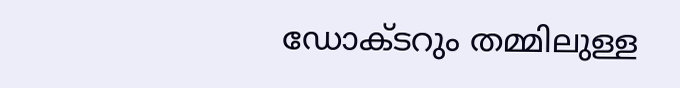ഡോക്ടറും തമ്മിലുള്ള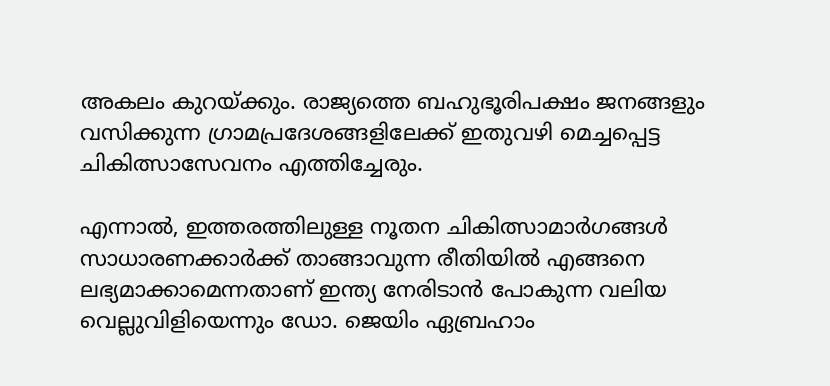അകലം കുറയ്‌ക്കും. രാജ്യത്തെ ബഹുഭൂരിപക്ഷം ജനങ്ങളും വസിക്കുന്ന ഗ്രാമപ്രദേശങ്ങളിലേക്ക് ഇതുവഴി മെച്ചപ്പെട്ട ചികിത്സാസേവനം എത്തിച്ചേരും.

എന്നാല്‍, ഇത്തരത്തിലുള്ള നൂതന ചികിത്സാമാര്‍ഗങ്ങള്‍ സാധാരണക്കാര്‍ക്ക് താങ്ങാവുന്ന രീതിയില്‍ എങ്ങനെ ലഭ്യമാക്കാമെന്നതാണ് ഇന്ത്യ നേരിടാന്‍ പോകുന്ന വലിയ വെല്ലുവിളിയെന്നും ഡോ. ജെയിം ഏബ്രഹാം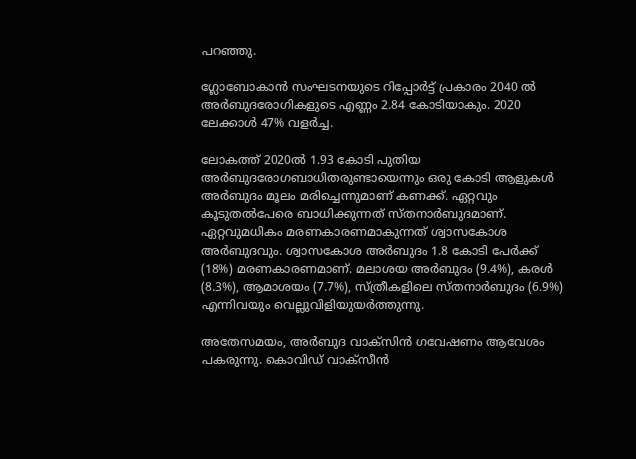പറഞ്ഞു.

ഗ്ലോബോകാന്‍ സംഘടനയുടെ റിപ്പോര്‍ട്ട് പ്രകാരം 2040 ല്‍  അര്‍ബുദരോഗികളുടെ എണ്ണം 2.84 കോടിയാകും. 2020 ലേക്കാള്‍ 47% വളര്‍ച്ച.

ലോകത്ത് 2020ല്‍ 1.93 കോടി പുതിയ അര്‍ബുദരോഗബാധിതരുണ്ടായെന്നും ഒരു കോടി ആളുകള്‍ അര്‍ബുദം മൂലം മരിച്ചെന്നുമാണ് കണക്ക്. ഏറ്റവും കൂടുതല്‍പേരെ ബാധിക്കുന്നത് സ്തനാര്‍ബുദമാണ്. ഏറ്റവുമധികം മരണകാരണമാകുന്നത് ശ്വാസകോശ അര്‍ബുദവും. ശ്വാസകോശ അര്‍ബുദം 1.8 കോടി പേര്‍ക്ക് (18%) മരണകാരണമാണ്. മലാശയ അര്‍ബുദം (9.4%), കരള്‍ (8.3%), ആമാശയം (7.7%), സ്ത്രീകളിലെ സ്തനാര്‍ബുദം (6.9%) എന്നിവയും വെല്ലുവിളിയുയര്‍ത്തുന്നു.

അതേസമയം, അര്‍ബുദ വാക്സിന്‍ ഗവേഷണം ആവേശം പകരുന്നു. കൊവിഡ് വാക്സീന്‍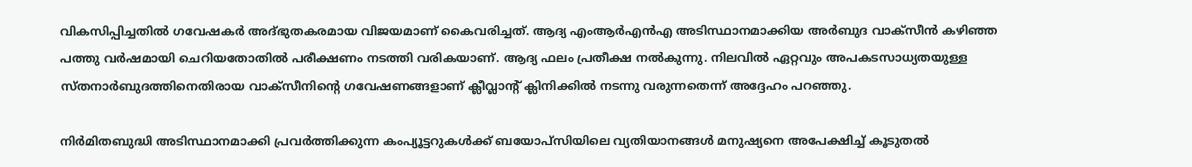വികസിപ്പിച്ചതില്‍ ഗവേഷകര്‍ അദ്ഭുതകരമായ വിജയമാണ് കൈവരിച്ചത്. ആദ്യ എംആര്‍എന്‍എ അടിസ്ഥാനമാക്കിയ അര്‍ബുദ വാക്സീന്‍ കഴിഞ്ഞ പത്തു വര്‍ഷമായി ചെറിയതോതില്‍ പരീക്ഷണം നടത്തി വരികയാണ്. ആദ്യ ഫലം പ്രതീക്ഷ നല്‍കുന്നു. നിലവില്‍ ഏറ്റവും അപകടസാധ്യതയുള്ള സ്തനാര്‍ബുദത്തിനെതിരായ വാക്സീനിന്റെ ഗവേഷണങ്ങളാണ് ക്ലീവ്ലാന്‍റ് ക്ലിനിക്കില്‍ നടന്നു വരുന്നതെന്ന് അദ്ദേഹം പറഞ്ഞു.

നിര്‍മിതബുദ്ധി അടിസ്ഥാനമാക്കി പ്രവര്‍ത്തിക്കുന്ന കംപ്യൂട്ടറുകള്‍ക്ക് ബയോപ്സിയിലെ വ്യതിയാനങ്ങള്‍ മനുഷ്യനെ അപേക്ഷിച്ച് കൂടുതല്‍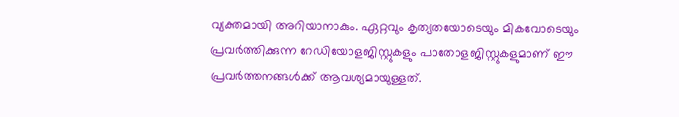വ്യക്തമായി അറിയാനാകും. ഏറ്റവും കൃത്യതയോടെയും മികവോടെയും പ്രവര്‍ത്തിക്കുന്ന റേഡിയോളജിസ്റ്റുകളും പാതോളജിസ്റ്റുകളുമാണ് ഈ പ്രവര്‍ത്തനങ്ങള്‍ക്ക് ആവശ്യമായുള്ളത്.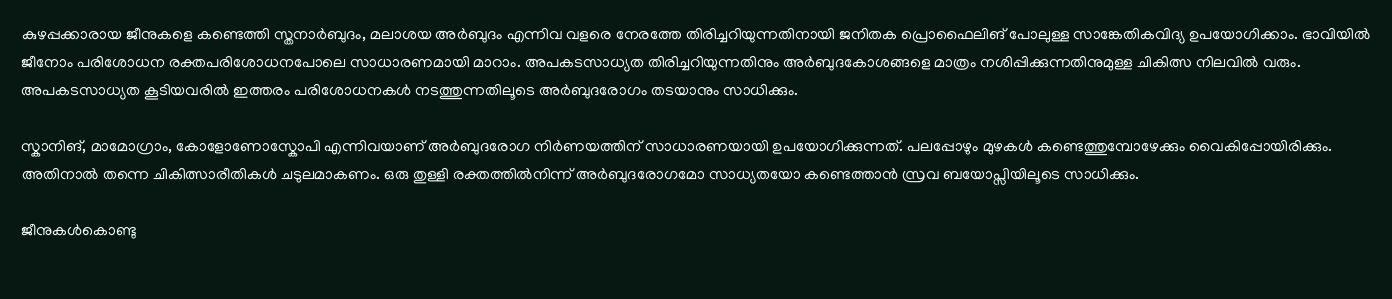കുഴപ്പക്കാരായ ജീനുകളെ കണ്ടെത്തി സ്തനാര്‍ബുദം, മലാശയ അര്‍ബുദം എന്നിവ വളരെ നേരത്തേ തിരിച്ചറിയുന്നതിനായി ജനിതക പ്രൊഫൈലിങ് പോലുള്ള സാങ്കേതികവിദ്യ ഉപയോഗിക്കാം. ഭാവിയില്‍ ജീനോം പരിശോധന രക്തപരിശോധനപോലെ സാധാരണമായി മാറാം. അപകടസാധ്യത തിരിച്ചറിയുന്നതിനും അര്‍ബുദകോശങ്ങളെ മാത്രം നശിപ്പിക്കുന്നതിനുമുള്ള ചികിത്സ നിലവില്‍ വരും. അപകടസാധ്യത കൂടിയവരില്‍ ഇത്തരം പരിശോധനകള്‍ നടത്തുന്നതിലൂടെ അര്‍ബുദരോഗം തടയാനും സാധിക്കും.

സ്കാനിങ്, മാമോഗ്രാം, കോളോണോസ്കോപി എന്നിവയാണ് അര്‍ബുദരോഗ നിര്‍ണയത്തിന് സാധാരണയായി ഉപയോഗിക്കുന്നത്. പലപ്പോഴും മുഴകള്‍ കണ്ടെത്തുമ്പോഴേക്കും വൈകിപ്പോയിരിക്കും. അതിനാല്‍ തന്നെ ചികിത്സാരീതികള്‍ ചടുലമാകണം. ഒരു തുള്ളി രക്തത്തില്‍നിന്ന് അര്‍ബുദരോഗമോ സാധ്യതയോ കണ്ടെത്താന്‍ സ്രവ ബയോപ്സിയിലൂടെ സാധിക്കും.

ജീനുകള്‍കൊണ്ടു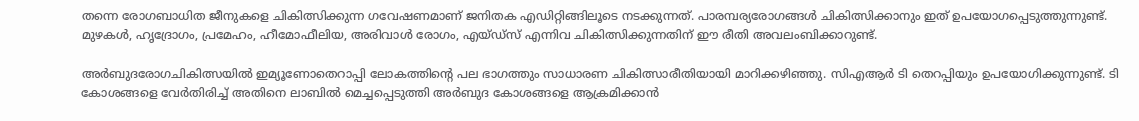തന്നെ രോഗബാധിത ജീനുകളെ ചികിത്സിക്കുന്ന ഗവേഷണമാണ് ജനിതക എഡിറ്റിങ്ങിലൂടെ നടക്കുന്നത്. പാരമ്പര്യരോഗങ്ങള്‍ ചികിത്സിക്കാനും ഇത് ഉപയോഗപ്പെടുത്തുന്നുണ്ട്. മുഴകള്‍, ഹൃദ്രോഗം, പ്രമേഹം, ഹീമോഫീലിയ, അരിവാള്‍ രോഗം, എയ്ഡ്സ് എന്നിവ ചികിത്സിക്കുന്നതിന് ഈ രീതി അവലംബിക്കാറുണ്ട്.

അര്‍ബുദരോഗചികിത്സയില്‍ ഇമ്യൂണോതെറാപ്പി ലോകത്തിന്റെ പല ഭാഗത്തും സാധാരണ ചികിത്സാരീതിയായി മാറിക്കഴിഞ്ഞു. സിഎആര്‍ ടി തെറപ്പിയും ഉപയോഗിക്കുന്നുണ്ട്. ടി കോശങ്ങളെ വേര്‍തിരിച്ച് അതിനെ ലാബില്‍ മെച്ചപ്പെടുത്തി അര്‍ബുദ കോശങ്ങളെ ആക്രമിക്കാന്‍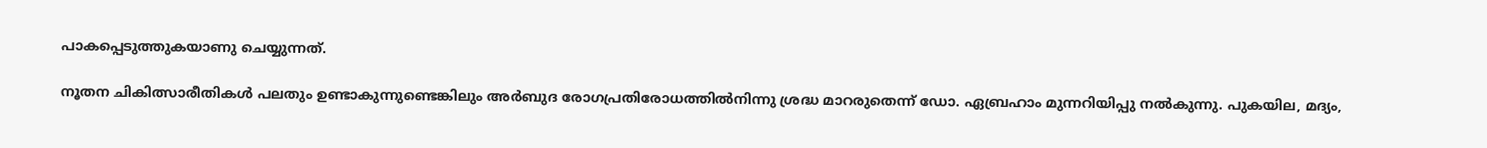പാകപ്പെടുത്തുകയാണു ചെയ്യുന്നത്.

നൂതന ചികിത്സാരീതികള്‍ പലതും ഉണ്ടാകുന്നുണ്ടെങ്കിലും അര്‍ബുദ രോഗപ്രതിരോധത്തില്‍നിന്നു ശ്രദ്ധ മാറരുതെന്ന് ഡോ. ഏബ്രഹാം മുന്നറിയിപ്പു നല്‍കുന്നു. പുകയില, മദ്യം,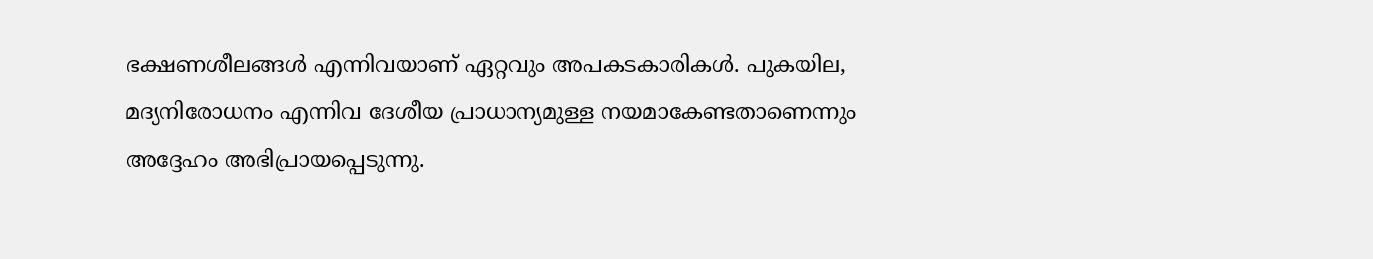ഭക്ഷണശീലങ്ങള്‍ എന്നിവയാണ് ഏറ്റവും അപകടകാരികള്‍. പുകയില, മദ്യനിരോധനം എന്നിവ ദേശീയ പ്രാധാന്യമുള്ള നയമാകേണ്ടതാണെന്നും അദ്ദേഹം അഭിപ്രായപ്പെടുന്നു.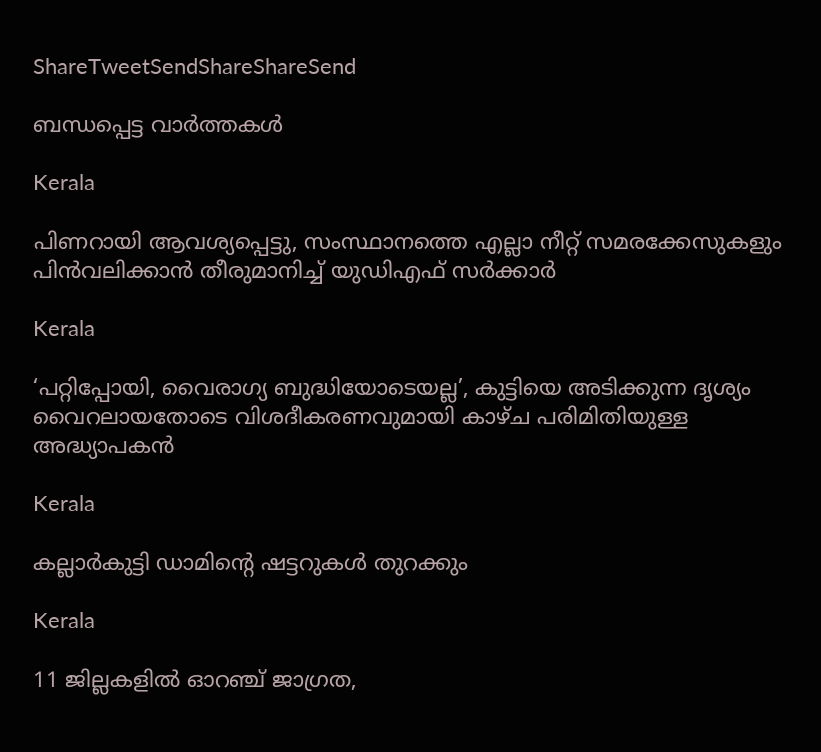ShareTweetSendShareShareSend

ബന്ധപ്പെട്ട വാര്‍ത്തകള്‍

Kerala

പിണറായി ആവശ്യപ്പെട്ടു, സംസ്ഥാനത്തെ എല്ലാ നീറ്റ് സമരക്കേസുകളും പിന്‍വലിക്കാന്‍ തീരുമാനിച്ച് യുഡിഎഫ് സര്‍ക്കാര്‍

Kerala

‘പറ്റിപ്പോയി, വൈരാഗ്യ ബുദ്ധിയോടെയല്ല’, കുട്ടിയെ അടിക്കുന്ന ദൃശ്യം വൈറലായതോടെ വിശദീകരണവുമായി കാഴ്ച പരിമിതിയുള്ള അദ്ധ്യാപകന്‍

Kerala

കല്ലാര്‍കുട്ടി ഡാമിന്റെ ഷട്ടറുകള്‍ തുറക്കും

Kerala

11 ജില്ലകളില്‍ ഓറഞ്ച് ജാഗ്രത,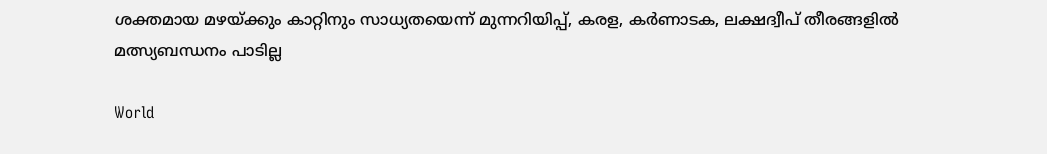ശക്തമായ മഴയ്‌ക്കും കാറ്റിനും സാധ്യതയെന്ന് മുന്നറിയിപ്പ്, കരള, കര്‍ണാടക, ലക്ഷദ്വീപ് തീരങ്ങളില്‍ മത്സ്യബന്ധനം പാടില്ല

World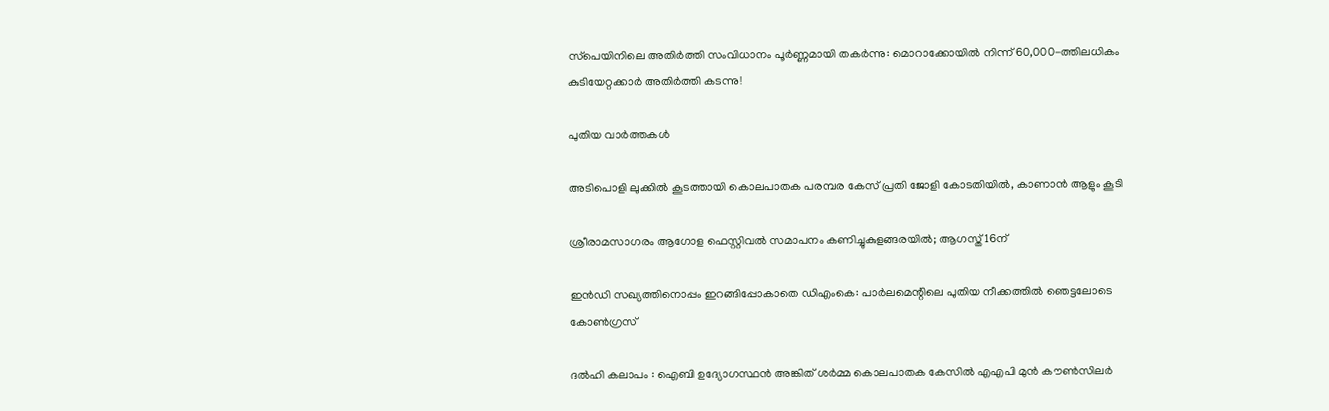സ്‌പെയിനിലെ അതിർത്തി സംവിധാനം പൂർണ്ണമായി തകർന്നു: മൊറാക്കോയിൽ നിന്ന് 60,000-ത്തിലധികം കുടിയേറ്റക്കാർ അതിർത്തി കടന്നു!

പുതിയ വാര്‍ത്തകള്‍

അടിപൊളി ലുക്കില്‍ കൂടത്തായി കൊലപാതക പരമ്പര കേസ് പ്രതി ജോളി കോടതിയില്‍, കാണാന്‍ ആളും കൂടി

ശ്രീരാമസാഗരം ആഗോള ഫെസ്റ്റിവൽ സമാപനം കണിച്ചുകുളങ്ങരയിൽ; ആഗസ്ത് 16ന്

ഇൻഡി സഖ്യത്തിനൊപ്പം ഇറങ്ങിപ്പോകാതെ ഡിഎംകെ: പാർലമെന്റിലെ പുതിയ നീക്കത്തിൽ ഞെട്ടലോടെ കോൺഗ്രസ്

ദൽഹി കലാപം : ഐബി ഉദ്യോഗസ്ഥൻ അങ്കിത് ശർമ്മ കൊലപാതക കേസിൽ എഎപി മുൻ കൗൺസിലർ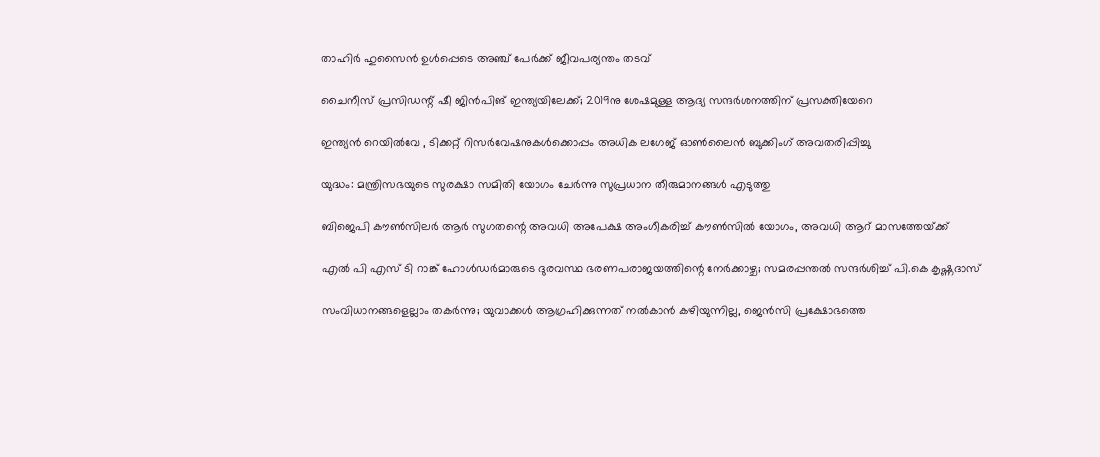താഹിർ ഹുസൈൻ ഉൾപ്പെടെ അഞ്ച് പേർക്ക് ജീവപര്യന്തം തടവ്

ചൈനീസ് പ്രസിഡന്റ് ഷീ ജിൻപിങ് ഇന്ത്യയിലേക്ക്; 2019നു ശേഷമുള്ള ആദ്യ സന്ദർശനത്തിന് പ്രസക്തിയേറെ

ഇന്ത്യൻ റെയിൽവേ , ടിക്കറ്റ് റിസർവേഷനുകൾക്കൊപ്പം അധിക ലഗേജ് ഓൺലൈൻ ബുക്കിംഗ് അവതരിപ്പിച്ചു

യുദ്ധം: മന്ത്രിസഭയുടെ സുരക്ഷാ സമിതി യോഗം ചേർന്നു സുപ്രധാന തീരുമാനങ്ങൾ എടുത്തു

ബിജെപി കൗൺസിലർ ആർ സുഗതന്റെ അവധി അപേക്ഷ അംഗീകരിച്ച് കൗൺസിൽ യോഗം, അവധി ആറ് മാസത്തേയ്‌ക്ക്

എൽ പി എസ് ടി റാങ്ക് ഹോൾഡർമാരുടെ ദുരവസ്ഥ ഭരണപരാജയത്തിന്റെ നേർക്കാഴ്ച; സമരപ്പന്തൽ സന്ദർശിച്ച് പി.കെ കൃഷ്ണദാസ്

സംവിധാനങ്ങളെല്ലാം തകർന്നു; യുവാക്കൾ ആഗ്രഹിക്കുന്നത് നൽകാൻ കഴിയുന്നില്ല, ജെൻസി പ്രക്ഷോഭത്തെ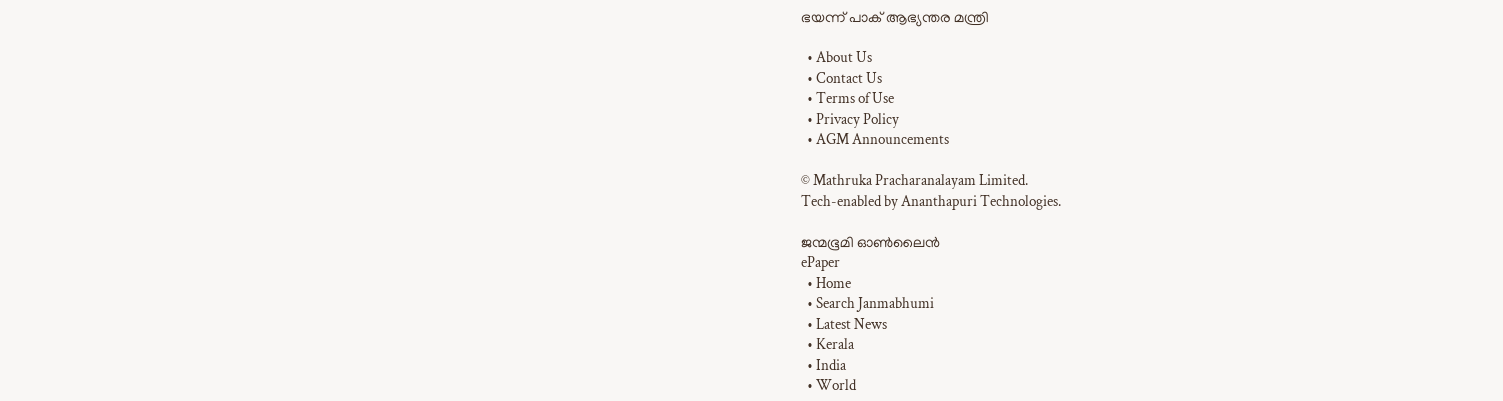ഭയന്ന് പാക് ആഭ്യന്തര മന്ത്രി

  • About Us
  • Contact Us
  • Terms of Use
  • Privacy Policy
  • AGM Announcements

© Mathruka Pracharanalayam Limited.
Tech-enabled by Ananthapuri Technologies.

ജന്മഭൂമി ഓണ്‍ലൈന്‍
ePaper
  • Home
  • Search Janmabhumi
  • Latest News
  • Kerala
  • India
  • World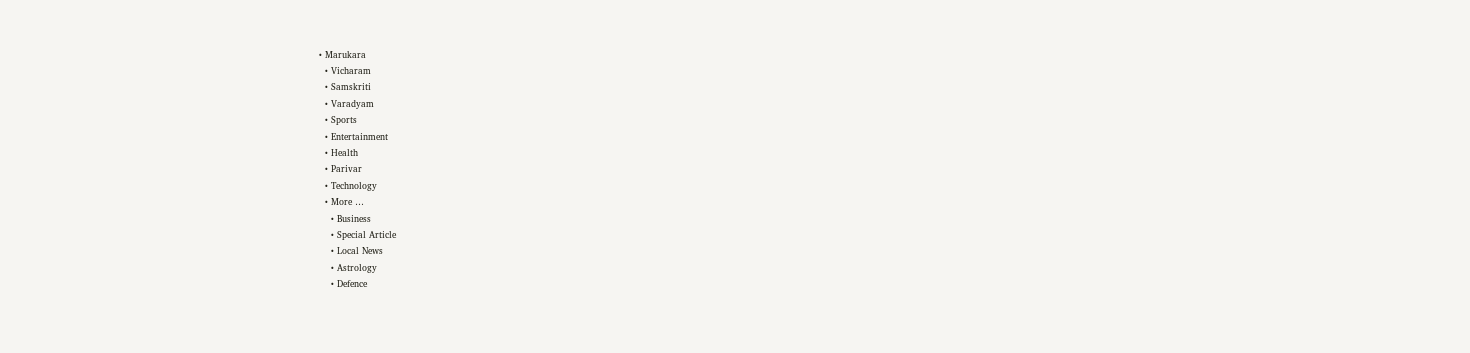• Marukara
  • Vicharam
  • Samskriti
  • Varadyam
  • Sports
  • Entertainment
  • Health
  • Parivar
  • Technology
  • More …
    • Business
    • Special Article
    • Local News
    • Astrology
    • Defence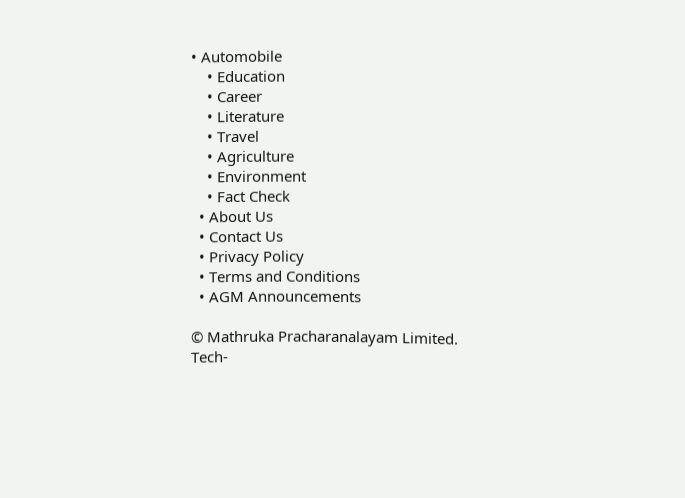• Automobile
    • Education
    • Career
    • Literature
    • Travel
    • Agriculture
    • Environment
    • Fact Check
  • About Us
  • Contact Us
  • Privacy Policy
  • Terms and Conditions
  • AGM Announcements

© Mathruka Pracharanalayam Limited.
Tech-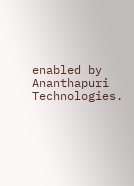enabled by Ananthapuri Technologies.